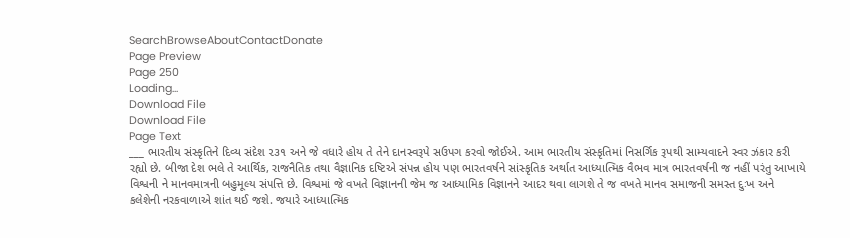SearchBrowseAboutContactDonate
Page Preview
Page 250
Loading...
Download File
Download File
Page Text
___ ભારતીય સંસ્કૃતિને દિવ્ય સંદેશ ૨૩૧ અને જે વધારે હોય તે તેને દાનસ્વરૂપે સઉપગ કરવો જોઈએ. આમ ભારતીય સંસ્કૃતિમાં નિસર્ગિક રૂપથી સામ્યવાદને સ્વર ઝંકાર કરી રહ્યો છે. બીજા દેશ ભલે તે આર્થિક, રાજનૈતિક તથા વૈજ્ઞાનિક દષ્ટિએ સંપન્ન હોય પણ ભારતવર્ષને સાંસ્કૃતિક અર્થાત આધ્યાત્મિક વૈભવ માત્ર ભારતવર્ષની જ નહીં પરંતુ આખાયે વિશ્વની ને માનવમાત્રની બહુમૂલ્ય સંપત્તિ છે. વિશ્વમાં જે વખતે વિજ્ઞાનની જેમ જ આધ્યામિક વિજ્ઞાનને આદર થવા લાગશે તે જ વખતે માનવ સમાજની સમસ્ત દુઃખ અને કલેશેની નરકવાળાએ શાંત થઈ જશે. જયારે આધ્યાત્મિક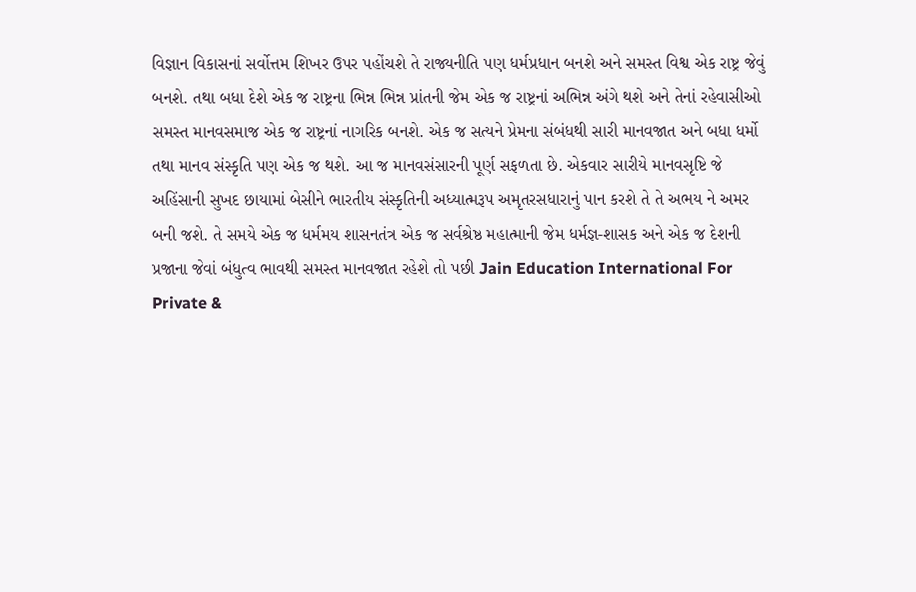વિજ્ઞાન વિકાસનાં સર્વોત્તમ શિખર ઉપર પહોંચશે તે રાજ્યનીતિ પણ ધર્મપ્રધાન બનશે અને સમસ્ત વિશ્વ એક રાષ્ટ્ર જેવું બનશે. તથા બધા દેશે એક જ રાષ્ટ્રના ભિન્ન ભિન્ન પ્રાંતની જેમ એક જ રાષ્ટ્રનાં અભિન્ન અંગે થશે અને તેનાં રહેવાસીઓ સમસ્ત માનવસમાજ એક જ રાષ્ટ્રનાં નાગરિક બનશે. એક જ સત્યને પ્રેમના સંબંધથી સારી માનવજાત અને બધા ધર્મો તથા માનવ સંસ્કૃતિ પણ એક જ થશે. આ જ માનવસંસારની પૂર્ણ સફળતા છે. એકવાર સારીયે માનવસૃષ્ટિ જે અહિંસાની સુખદ છાયામાં બેસીને ભારતીય સંસ્કૃતિની અધ્યાત્મરૂપ અમૃતરસધારાનું પાન કરશે તે તે અભય ને અમર બની જશે. તે સમયે એક જ ધર્મમય શાસનતંત્ર એક જ સર્વશ્રેષ્ઠ મહાત્માની જેમ ધર્મજ્ઞ-શાસક અને એક જ દેશની પ્રજાના જેવાં બંધુત્વ ભાવથી સમસ્ત માનવજાત રહેશે તો પછી Jain Education International For Private &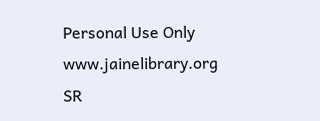Personal Use Only www.jainelibrary.org
SR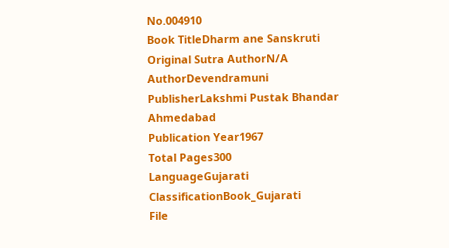No.004910
Book TitleDharm ane Sanskruti
Original Sutra AuthorN/A
AuthorDevendramuni
PublisherLakshmi Pustak Bhandar Ahmedabad
Publication Year1967
Total Pages300
LanguageGujarati
ClassificationBook_Gujarati
File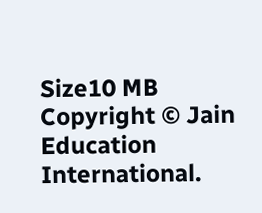Size10 MB
Copyright © Jain Education International.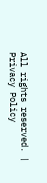All rights reserved. | Privacy Policy